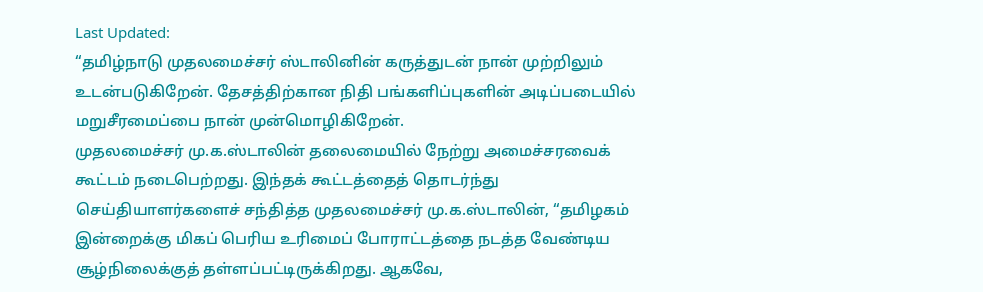Last Updated:
“தமிழ்நாடு முதலமைச்சர் ஸ்டாலினின் கருத்துடன் நான் முற்றிலும் உடன்படுகிறேன். தேசத்திற்கான நிதி பங்களிப்புகளின் அடிப்படையில் மறுசீரமைப்பை நான் முன்மொழிகிறேன்.
முதலமைச்சர் மு.க.ஸ்டாலின் தலைமையில் நேற்று அமைச்சரவைக் கூட்டம் நடைபெற்றது. இந்தக் கூட்டத்தைத் தொடர்ந்து செய்தியாளர்களைச் சந்தித்த முதலமைச்சர் மு.க.ஸ்டாலின், “தமிழகம் இன்றைக்கு மிகப் பெரிய உரிமைப் போராட்டத்தை நடத்த வேண்டிய சூழ்நிலைக்குத் தள்ளப்பட்டிருக்கிறது. ஆகவே,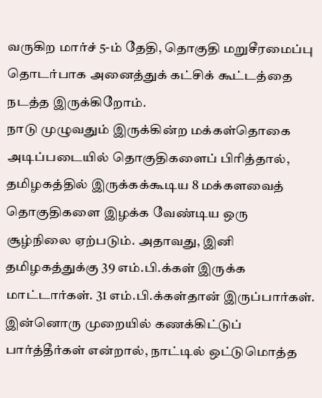வருகிற மார்ச் 5-ம் தேதி, தொகுதி மறுசீரமைப்பு தொடர்பாக அனைத்துக் கட்சிக் கூட்டத்தை நடத்த இருக்கிறோம்.
நாடு முழுவதும் இருக்கின்ற மக்கள்தொகை அடிப்படையில் தொகுதிகளைப் பிரித்தால், தமிழகத்தில் இருக்கக்கூடிய 8 மக்களவைத் தொகுதிகளை இழக்க வேண்டிய ஒரு சூழ்நிலை ஏற்படும். அதாவது, இனி தமிழகத்துக்கு 39 எம்.பி.க்கள் இருக்க மாட்டார்கள். 31 எம்.பி.க்கள்தான் இருப்பார்கள். இன்னொரு முறையில் கணக்கிட்டுப் பார்த்தீர்கள் என்றால், நாட்டில் ஒட்டுமொத்த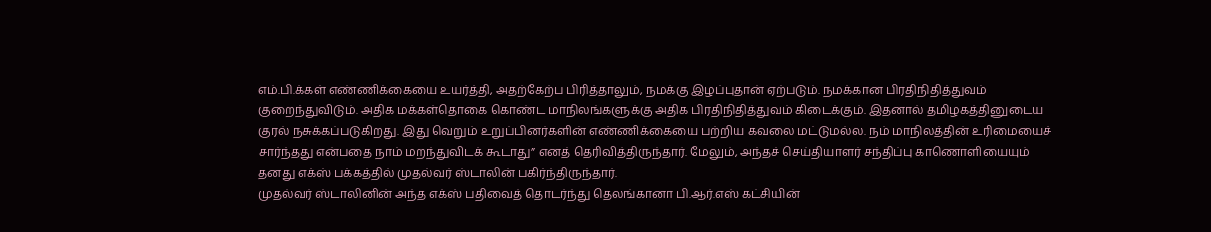எம்.பி.க்கள் எண்ணிக்கையை உயர்த்தி, அதற்கேற்ப பிரித்தாலும், நமக்கு இழப்புதான் ஏற்படும். நமக்கான பிரதிநிதித்துவம் குறைந்துவிடும். அதிக மக்கள்தொகை கொண்ட மாநிலங்களுக்கு அதிக பிரதிநிதித்துவம் கிடைக்கும். இதனால் தமிழகத்தினுடைய குரல் நசுக்கப்படுகிறது. இது வெறும் உறுப்பினர்களின் எண்ணிக்கையை பற்றிய கவலை மட்டுமல்ல. நம் மாநிலத்தின் உரிமையைச் சார்ந்தது என்பதை நாம் மறந்துவிடக் கூடாது” எனத் தெரிவித்திருந்தார். மேலும், அந்தச் செய்தியாளர் சந்திப்பு காணொளியையும் தனது எக்ஸ் பக்கத்தில் முதல்வர் ஸ்டாலின் பகிர்ந்திருந்தார்.
முதல்வர் ஸ்டாலினின் அந்த எக்ஸ் பதிவைத் தொடர்ந்து தெலங்கானா பி.ஆர்.எஸ் கட்சியின்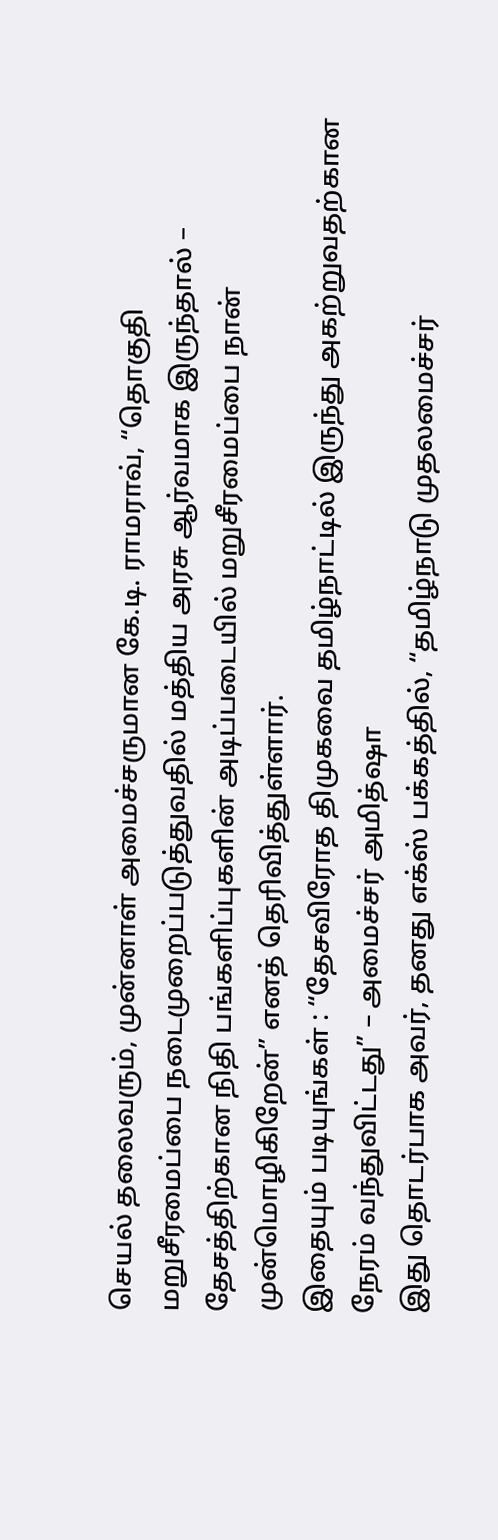செயல் தலைவரும், முன்னாள் அமைச்சருமான கே.டி. ராமராவ், “தொகுதி மறுசீரமைப்பை நடைமுறைப்படுத்துவதில் மத்திய அரசு ஆர்வமாக இருந்தால் – தேசத்திற்கான நிதி பங்களிப்புகளின் அடிப்படையில் மறுசீரமைப்பை நான் முன்மொழிகிறேன்” எனத் தெரிவித்துள்ளார்.
இதையும் படியுங்கள் : “தேசவிரோத திமுகவை தமிழ்நாட்டில் இருந்து அகற்றுவதற்கான நேரம் வந்துவிட்டது” – அமைச்சர் அமித்ஷா
இது தொடர்பாக அவர், தனது எக்ஸ் பக்கத்தில், “தமிழ்நாடு முதலமைச்சர்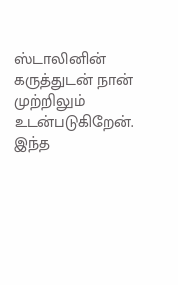ஸ்டாலினின் கருத்துடன் நான் முற்றிலும் உடன்படுகிறேன். இந்த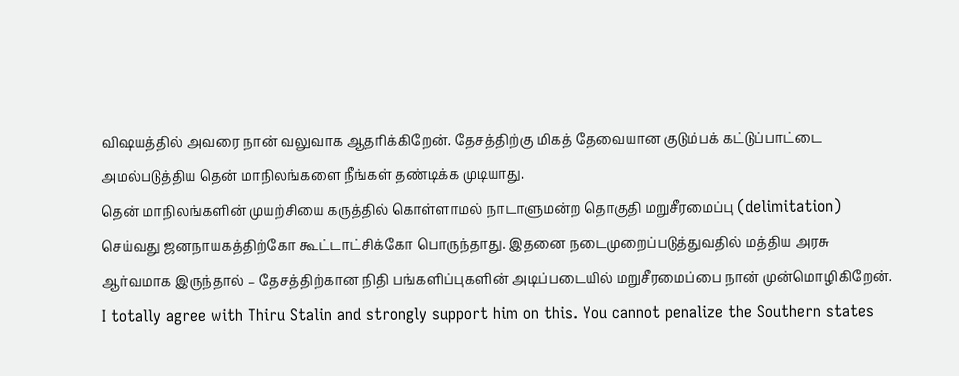விஷயத்தில் அவரை நான் வலுவாக ஆதரிக்கிறேன். தேசத்திற்கு மிகத் தேவையான குடும்பக் கட்டுப்பாட்டை அமல்படுத்திய தென் மாநிலங்களை நீங்கள் தண்டிக்க முடியாது.
தென் மாநிலங்களின் முயற்சியை கருத்தில் கொள்ளாமல் நாடாளுமன்ற தொகுதி மறுசீரமைப்பு (delimitation) செய்வது ஜனநாயகத்திற்கோ கூட்டாட்சிக்கோ பொருந்தாது. இதனை நடைமுறைப்படுத்துவதில் மத்திய அரசு ஆர்வமாக இருந்தால் – தேசத்திற்கான நிதி பங்களிப்புகளின் அடிப்படையில் மறுசீரமைப்பை நான் முன்மொழிகிறேன்.
I totally agree with Thiru Stalin and strongly support him on this. You cannot penalize the Southern states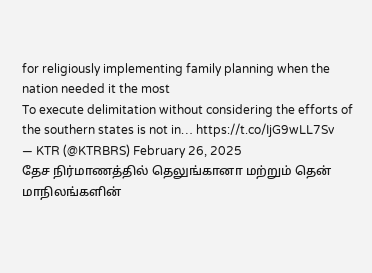for religiously implementing family planning when the nation needed it the most
To execute delimitation without considering the efforts of the southern states is not in… https://t.co/IjG9wLL7Sv
— KTR (@KTRBRS) February 26, 2025
தேச நிர்மாணத்தில் தெலுங்கானா மற்றும் தென் மாநிலங்களின்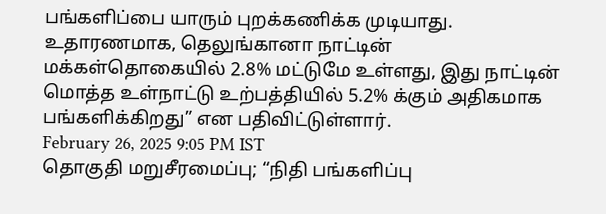பங்களிப்பை யாரும் புறக்கணிக்க முடியாது. உதாரணமாக, தெலுங்கானா நாட்டின் மக்கள்தொகையில் 2.8% மட்டுமே உள்ளது, இது நாட்டின் மொத்த உள்நாட்டு உற்பத்தியில் 5.2% க்கும் அதிகமாக பங்களிக்கிறது” என பதிவிட்டுள்ளார்.
February 26, 2025 9:05 PM IST
தொகுதி மறுசீரமைப்பு; “நிதி பங்களிப்பு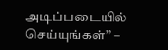அடிப்படையில் செய்யுங்கள்” –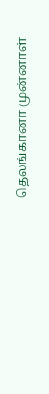தெலங்கானா முன்னாள்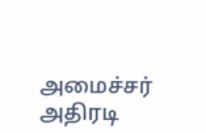அமைச்சர் அதிரடி